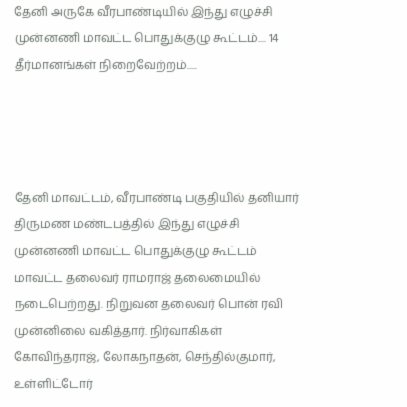தேனி அருகே வீரபாண்டியில் இந்து எழுச்சி முன்னணி மாவட்ட பொதுக்குழு கூட்டம்.... 14 தீர்மானங்கள் நிறைவேற்றம்.....




தேனி மாவட்டம், வீரபாண்டி பகுதியில் தனியார் திருமண மண்டபத்தில் இந்து எழுச்சி முன்னணி மாவட்ட பொதுக்குழு கூட்டம் மாவட்ட தலைவர் ராமராஜ் தலைமையில் நடைபெற்றது. நிறுவன தலைவர் பொன் ரவி முன்னிலை வகித்தார். நிர்வாகிகள் கோவிந்தராஜ், லோகநாதன், செந்தில்குமார், உள்ளிட்டோர்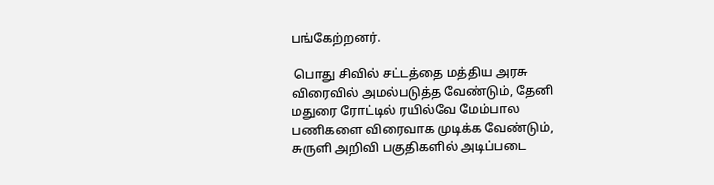பங்கேற்றனர்.

 பொது சிவில் சட்டத்தை மத்திய அரசு விரைவில் அமல்படுத்த வேண்டும், தேனி மதுரை ரோட்டில் ரயில்வே மேம்பால பணிகளை விரைவாக முடிக்க வேண்டும், சுருளி அறிவி பகுதிகளில் அடிப்படை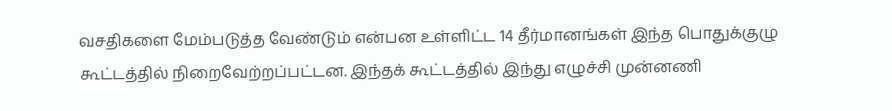வசதிகளை மேம்படுத்த வேண்டும் என்பன உள்ளிட்ட 14 தீர்மானங்கள் இந்த பொதுக்குழு கூட்டத்தில் நிறைவேற்றப்பட்டன. இந்தக் கூட்டத்தில் இந்து எழுச்சி முன்னணி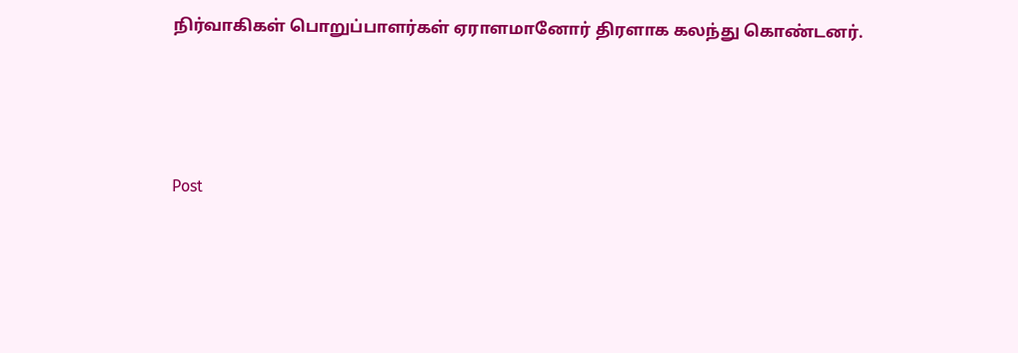நிர்வாகிகள் பொறுப்பாளர்கள் ஏராளமானோர் திரளாக கலந்து கொண்டனர்.




Post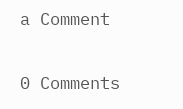a Comment

0 Comments